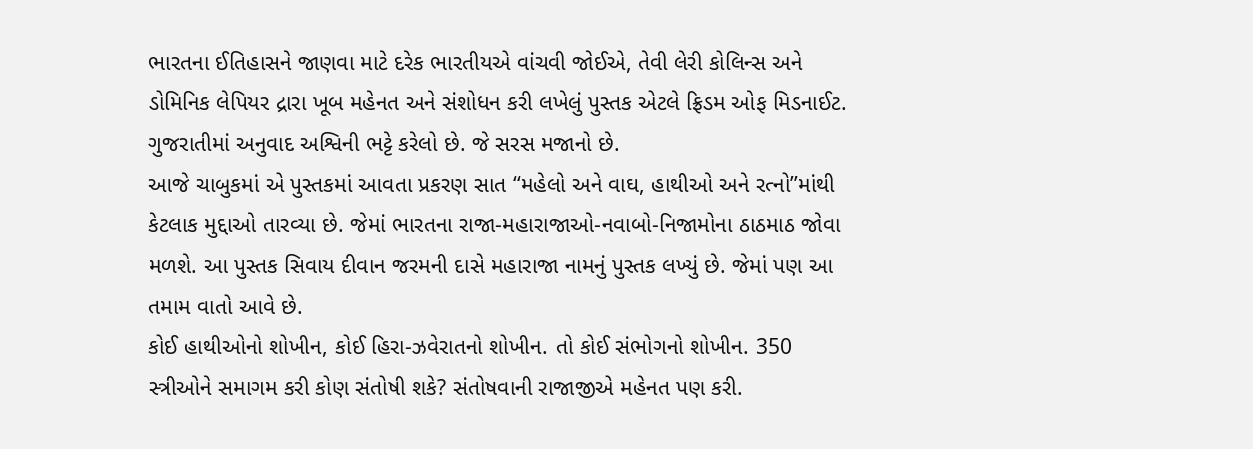ભારતના ઈતિહાસને જાણવા માટે દરેક ભારતીયએ વાંચવી જોઈએ, તેવી લેરી કોલિન્સ અને ડોમિનિક લેપિયર દ્રારા ખૂબ મહેનત અને સંશોધન કરી લખેલું પુસ્તક એટલે ફ્રિડમ ઓફ મિડનાઈટ. ગુજરાતીમાં અનુવાદ અશ્વિની ભટ્ટે કરેલો છે. જે સરસ મજાનો છે.
આજે ચાબુકમાં એ પુસ્તકમાં આવતા પ્રકરણ સાત ‘‘મહેલો અને વાઘ, હાથીઓ અને રત્નો’’માંથી કેટલાક મુદ્દાઓ તારવ્યા છે. જેમાં ભારતના રાજા-મહારાજાઓ-નવાબો-નિજામોના ઠાઠમાઠ જોવા મળશે. આ પુસ્તક સિવાય દીવાન જરમની દાસે મહારાજા નામનું પુસ્તક લખ્યું છે. જેમાં પણ આ તમામ વાતો આવે છે.
કોઈ હાથીઓનો શોખીન, કોઈ હિરા-ઝવેરાતનો શોખીન. તો કોઈ સંભોગનો શોખીન. 350 સ્ત્રીઓને સમાગમ કરી કોણ સંતોષી શકે? સંતોષવાની રાજાજીએ મહેનત પણ કરી.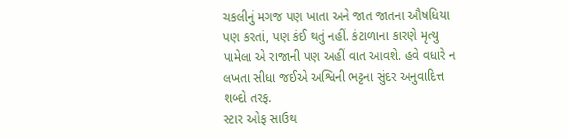ચકલીનું મગજ પણ ખાતા અને જાત જાતના ઔષધિયા પણ કરતાં, પણ કંઈ થતું નહીં. કંટાળાના કારણે મૃત્યુ પામેલા એ રાજાની પણ અહીં વાત આવશે. હવે વધારે ન લખતા સીધા જઈએ અશ્વિની ભટ્ટના સુંદર અનુવાદિત્ત શબ્દો તરફ.
સ્ટાર ઓફ સાઉથ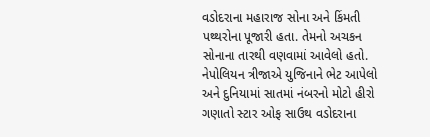વડોદરાના મહારાજ સોના અને કિંમતી પથ્થરોના પૂજારી હતા. તેમનો અચકન સોનાના તારથી વણવામાં આવેલો હતો. નેપોલિયન ત્રીજાએ યુજિનાને ભેટ આપેલો અને દુનિયામાં સાતમાં નંબરનો મોટો હીરો ગણાતો સ્ટાર ઓફ સાઉથ વડોદરાના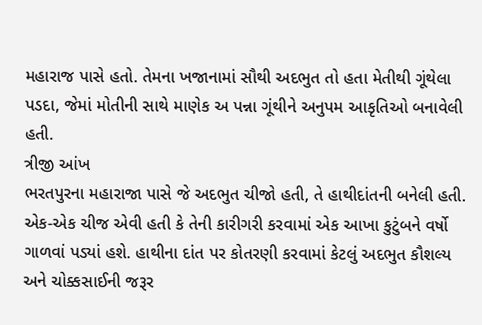મહારાજ પાસે હતો. તેમના ખજાનામાં સૌથી અદભુત તો હતા મેતીથી ગૂંથેલા પડદા, જેમાં મોતીની સાથે માણેક અ પન્ના ગૂંથીને અનુપમ આકૃતિઓ બનાવેલી હતી.
ત્રીજી આંખ
ભરતપુરના મહારાજા પાસે જે અદભુત ચીજો હતી, તે હાથીદાંતની બનેલી હતી. એક-એક ચીજ એવી હતી કે તેની કારીગરી કરવામાં એક આખા કુટુંબને વર્ષો ગાળવાં પડ્યાં હશે. હાથીના દાંત પર કોતરણી કરવામાં કેટલું અદભુત કૌશલ્ય અને ચોક્કસાઈની જરૂર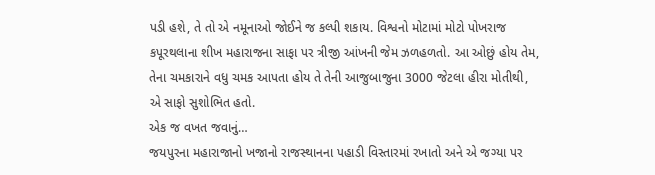પડી હશે, તે તો એ નમૂનાઓ જોઈને જ કલ્પી શકાય. વિશ્વનો મોટામાં મોટો પોખરાજ કપૂરથલાના શીખ મહારાજના સાફા પર ત્રીજી આંખની જેમ ઝળહળતો. આ ઓછું હોય તેમ, તેના ચમકારાને વધુ ચમક આપતા હોય તે તેની આજુબાજુના 3000 જેટલા હીરા મોતીથી, એ સાફો સુશોભિત હતો.
એક જ વખત જવાનું…
જયપુરના મહારાજાનો ખજાનો રાજસ્થાનના પહાડી વિસ્તારમાં રખાતો અને એ જગ્યા પર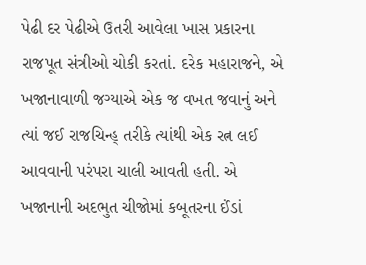પેઢી દર પેઢીએ ઉતરી આવેલા ખાસ પ્રકારના રાજપૂત સંત્રીઓ ચોકી કરતાં. દરેક મહારાજને, એ ખજાનાવાળી જગ્યાએ એક જ વખત જવાનું અને ત્યાં જઈ રાજચિન્હ્ તરીકે ત્યાંથી એક રત્ન લઈ આવવાની પરંપરા ચાલી આવતી હતી. એ ખજાનાની અદભુત ચીજોમાં કબૂતરના ઈંડાં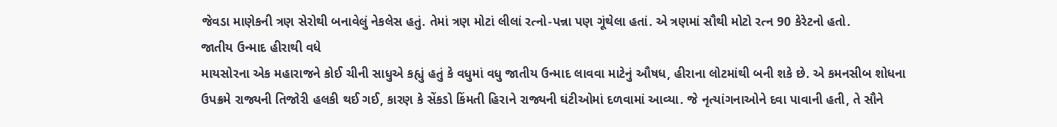જેવડા માણેકની ત્રણ સેરોથી બનાવેલું નેકલેસ હતું. તેમાં ત્રણ મોટાં લીલાં રત્નો-પન્ના પણ ગૂંથેલા હતાં. એ ત્રણમાં સૌથી મોટો રત્ન 90 કેરેટનો હતો.
જાતીય ઉન્માદ હીરાથી વધે
માયસોરના એક મહારાજને કોઈ ચીની સાધુએ કહ્યું હતું કે વધુમાં વધુ જાતીય ઉન્માદ લાવવા માટેનું ઔષધ, હીરાના લોટમાંથી બની શકે છે. એ કમનસીબ શોધના ઉપક્રમે રાજ્યની તિજોરી હલકી થઈ ગઈ, કારણ કે સેંકડો કિંમતી હિરાને રાજ્યની ઘંટીઓમાં દળવામાં આવ્યા. જે નૃત્યાંગનાઓને દવા પાવાની હતી, તે સૌને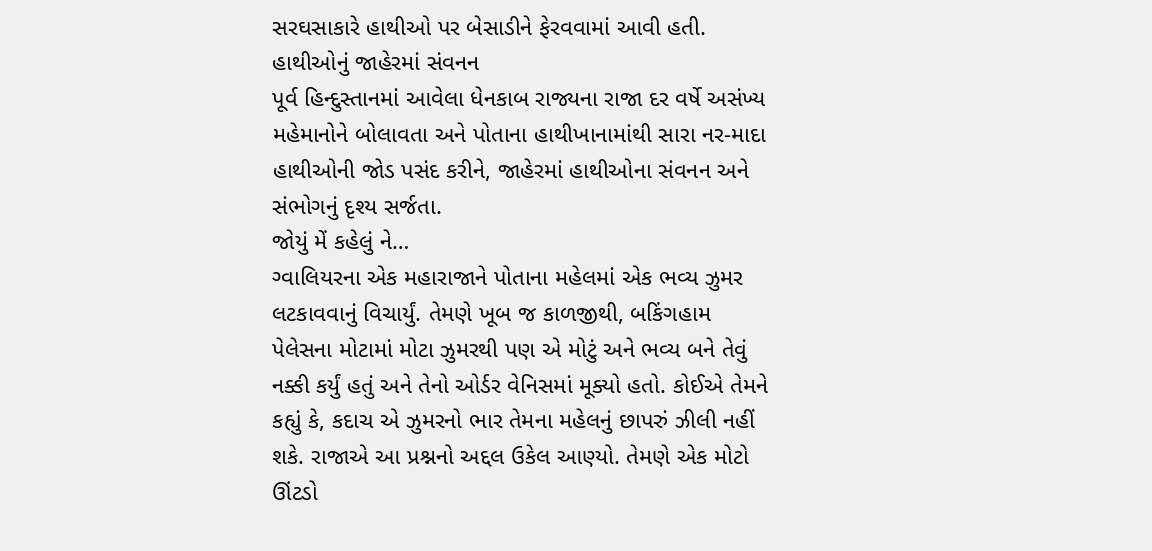સરઘસાકારે હાથીઓ પર બેસાડીને ફેરવવામાં આવી હતી.
હાથીઓનું જાહેરમાં સંવનન
પૂર્વ હિન્દુસ્તાનમાં આવેલા ધેનકાબ રાજ્યના રાજા દર વર્ષે અસંખ્ય મહેમાનોને બોલાવતા અને પોતાના હાથીખાનામાંથી સારા નર-માદા હાથીઓની જોડ પસંદ કરીને, જાહેરમાં હાથીઓના સંવનન અને સંભોગનું દૃશ્ય સર્જતા.
જોયું મેં કહેલું ને…
ગ્વાલિયરના એક મહારાજાને પોતાના મહેલમાં એક ભવ્ય ઝુમર લટકાવવાનું વિચાર્યું. તેમણે ખૂબ જ કાળજીથી, બકિંગહામ પેલેસના મોટામાં મોટા ઝુમરથી પણ એ મોટું અને ભવ્ય બને તેવું નક્કી કર્યું હતું અને તેનો ઓર્ડર વેનિસમાં મૂક્યો હતો. કોઈએ તેમને કહ્યું કે, કદાચ એ ઝુમરનો ભાર તેમના મહેલનું છાપરું ઝીલી નહીં શકે. રાજાએ આ પ્રશ્નનો અદ્દલ ઉકેલ આણ્યો. તેમણે એક મોટો ઊંટડો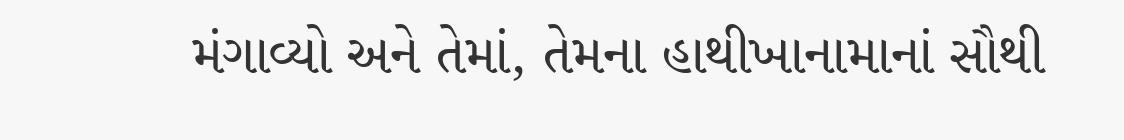મંગાવ્યો અને તેમાં, તેમના હાથીખાનામાનાં સૌથી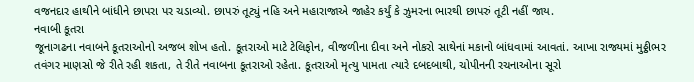વજનદાર હાથીને બાંધીને છાપરા પર ચડાવ્યો. છાપરું તૂટ્યું નહિ અને મહારાજાએ જાહેર કર્યું કે ઝુમરના ભારથી છાપરું તૂટી નહીં જાય.
નવાબી કૂતરા
જૂનાગઢના નવાબને કૂતરાઓનો અજબ શોખ હતો. કૂતરાઓ માટે ટેલિફોન, વીજળીના દીવા અને નોકરો સાથેનાં મકાનો બાંધવામાં આવતાં. આખા રાજ્યમાં મુઠ્ઠીભર તવંગર માણસો જે રીતે રહી શકતા, તે રીતે નવાબના કૂતરાઓ રહેતા. કૂતરાઓ મૃત્યુ પામતા ત્યારે દબદબાથી, ચોપીનની રચનાઓના સૂરો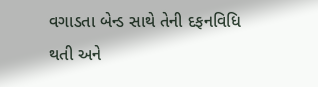વગાડતા બેન્ડ સાથે તેની દફનવિધિ થતી અને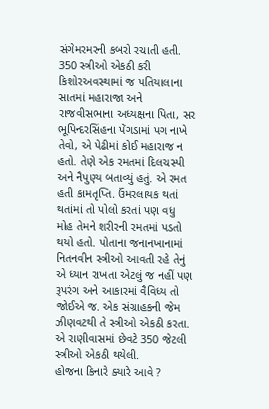સંગેમરમરની કબરો રચાતી હતી.
350 સ્ત્રીઓ એકઠી કરી
કિશોરઅવસ્થામાં જ પતિયાલાના સાતમાં મહારાજા અને રાજવીસભાના અધ્યક્ષના પિતા, સર ભૂપિન્દરસિંહના પેંગડામાં પગ નાખે તેવો, એ પેઢીમાં કોઈ મહારાજ ન હતો. તેણે એક રમતમાં દિલચસ્પી અને નૈપુણ્ય બતાવ્યું હતું. એ રમત હતી કામતૃપ્તિ. ઉંમરલાયક થતાં થતાંમાં તો પોલો કરતાં પણ વધુ મોહ તેમને શરીરની રમતમાં પડતો થયો હતો. પોતાના જનાનખાનામાં નિતનવીન સ્ત્રીઓ આવતી રહે તેનું એ ધ્યાન રાખતા એટલું જ નહીં પણ રૂપરંગ અને આકારમાં વૈવિધ્ય તો જોઈએ જ. એક સંગ્રાહકની જેમ ઝીણવટથી તે સ્ત્રીઓ એકઠી કરતા. એ રાણીવાસમાં છેવટે 350 જેટલી સ્ત્રીઓ એકઠી થયેલી.
હોજના કિનારે ક્યારે આવે ?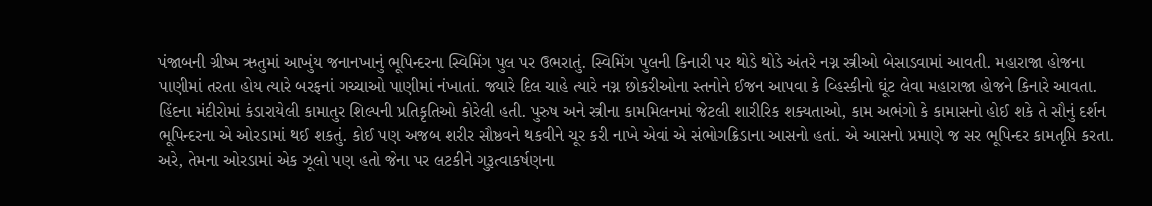પંજાબની ગ્રીષ્મ ઋતુમાં આખુંય જનાનખાનું ભૂપિન્દરના સ્વિમિંગ પુલ પર ઉભરાતું. સ્વિમિંગ પુલની કિનારી પર થોડે થોડે અંતરે નગ્ન સ્ત્રીઓ બેસાડવામાં આવતી. મહારાજા હોજના પાણીમાં તરતા હોય ત્યારે બરફનાં ગચ્ચાઓ પાણીમાં નંખાતાં. જ્યારે દિલ ચાહે ત્યારે નગ્ન છોકરીઓના સ્તનોને ઈજન આપવા કે વ્હિસ્કીનો ઘૂંટ લેવા મહારાજા હોજને કિનારે આવતા. હિંદના મંદીરોમાં કંડારાયેલી કામાતુર શિલ્પની પ્રતિકૃતિઓ કોરેલી હતી. પુરુષ અને સ્ત્રીના કામમિલનમાં જેટલી શારીરિક શક્યતાઓ, કામ અભંગો કે કામાસનો હોઈ શકે તે સૌનું દર્શન ભૂપિન્દરના એ ઓરડામાં થઈ શકતું. કોઈ પણ અજબ શરીર સૌષ્ઠવને થકવીને ચૂર કરી નાખે એવાં એ સંભોગક્રિડાના આસનો હતાં. એ આસનો પ્રમાણે જ સર ભૂપિન્દર કામતૃપ્તિ કરતા. અરે, તેમના ઓરડામાં એક ઝૂલો પણ હતો જેના પર લટકીને ગુરૂત્વાકર્ષણના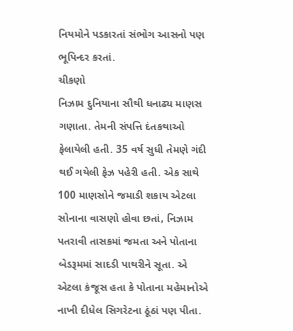નિયમોને પડકારતાં સંભોગ આસનો પણ ભૂપિન્દર કરતાં.
ચીકણો
નિઝામ દુનિયાના સૌથી ધનાઢ્ય માણસ ગણાતા. તેમની સંપત્તિ દંતકથાઓ ફેલાયેલી હતી. 35 વર્ષ સુધી તેમણે ગંદી થઈ ગયેલી ફેઝ પહેરી હતી. એક સાથે 100 માણસોને જમાડી શકાય એટલા સોનાના વાસણો હોવા છતાં, નિઝામ પતરાવી તાસકમાં જમતા અને પોતાના બેડરૂમમાં સાદડી પાથરીને સૂતા. એ એટલા કંજૂસ હતા કે પોતાના મહેમાનોએ નાખી દીધેલ સિગરેટના ઠૂંઠાં પણ પીતા.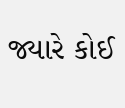જ્યારે કોઈ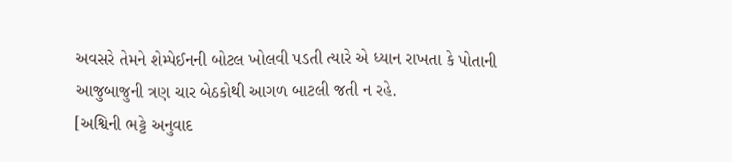અવસરે તેમને શેમ્પેઈનની બોટલ ખોલવી પડતી ત્યારે એ ધ્યાન રાખતા કે પોતાની આજુબાજુની ત્રણ ચાર બેઠકોથી આગળ બાટલી જતી ન રહે.
[અશ્વિની ભટ્ટે અનુવાદ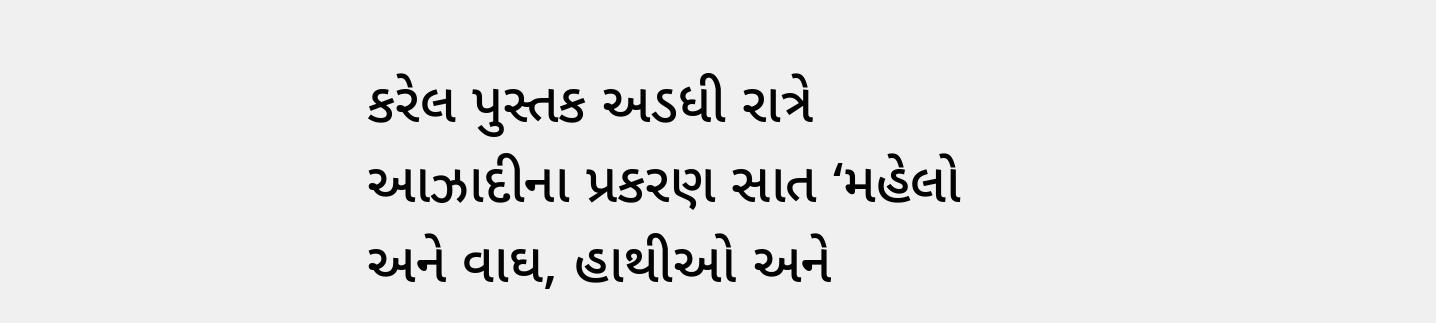કરેલ પુસ્તક અડધી રાત્રે આઝાદીના પ્રકરણ સાત ‘મહેલો અને વાઘ, હાથીઓ અને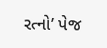રત્નો’ પેજ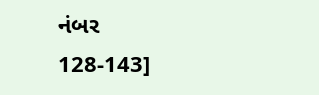નંબર 128-143]